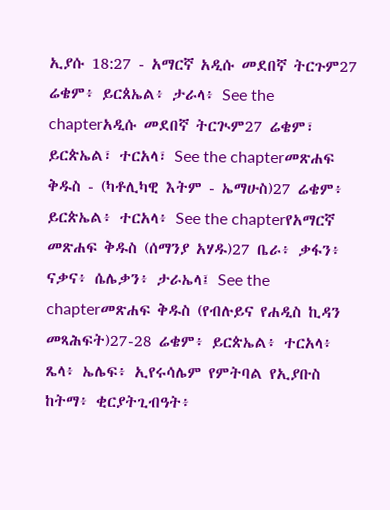ኢያሱ 18:27 - አማርኛ አዲሱ መደበኛ ትርጉም27 ሬቄም፥ ይርጰኤል፥ ታራላ፥ See the chapterአዲሱ መደበኛ ትርጒም27 ሬቄም፣ ይርጵኤል፣ ተርአላ፣ See the chapterመጽሐፍ ቅዱስ - (ካቶሊካዊ እትም - ኤማሁስ)27 ሬቄም፥ ይርጵኤል፥ ተርአላ፥ See the chapterየአማርኛ መጽሐፍ ቅዱስ (ሰማንያ አሃዱ)27 ቤራ፥ ቃፋን፥ ናቃና፥ ሴሌቃን፥ ታራኤላ፤ See the chapterመጽሐፍ ቅዱስ (የብሉይና የሐዲስ ኪዳን መጻሕፍት)27-28 ሬቄም፥ ይርጵኤል፥ ተርአላ፥ ጼላ፥ ኤሌፍ፥ ኢየሩሳሌም የምትባል የኢያቡስ ከትማ፥ ቂርያትጊብዓት፥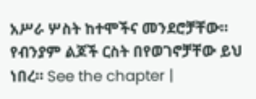አሥራ ሦስት ከተሞችና መንደሮቻቸው። የብንያም ልጆች ርስት በየወገኖቻቸው ይህ ነበረ። See the chapter |